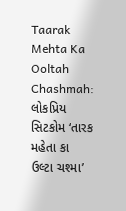Taarak Mehta Ka Ooltah Chashmah: લોકપ્રિય સિટકોમ ‘તારક મહેતા કા ઉલ્ટા ચશ્મા’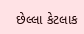છેલ્લા કેટલાક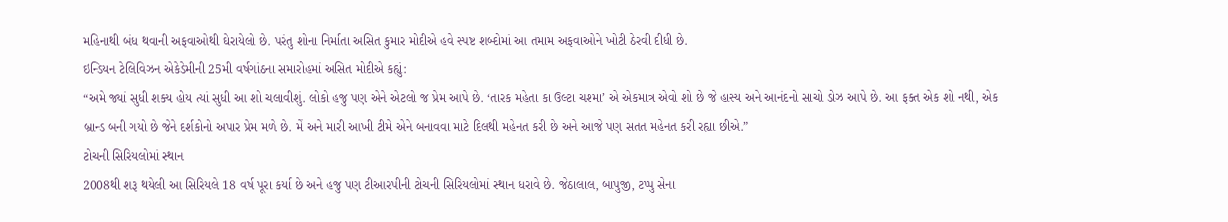મહિનાથી બંધ થવાની અફવાઓથી ઘેરાયેલો છે. પરંતુ શોના નિર્માતા અસિત કુમાર મોદીએ હવે સ્પષ્ટ શબ્દોમાં આ તમામ અફવાઓને ખોટી ઠેરવી દીધી છે.
ઇન્ડિયન ટેલિવિઝન એકેડેમીની 25મી વર્ષગાંઠના સમારોહમાં અસિત મોદીએ કહ્યું:
“અમે જ્યાં સુધી શક્ય હોય ત્યાં સુધી આ શો ચલાવીશું. લોકો હજુ પણ એને એટલો જ પ્રેમ આપે છે. ‘તારક મહેતા કા ઉલ્ટા ચશ્મા’ એ એકમાત્ર એવો શો છે જે હાસ્ય અને આનંદનો સાચો ડોઝ આપે છે. આ ફક્ત એક શો નથી, એક બ્રાન્ડ બની ગયો છે જેને દર્શકોનો અપાર પ્રેમ મળે છે. મેં અને મારી આખી ટીમે એને બનાવવા માટે દિલથી મહેનત કરી છે અને આજે પણ સતત મહેનત કરી રહ્યા છીએ.”
ટોચની સિરિયલોમાં સ્થાન
2008થી શરૂ થયેલી આ સિરિયલે 18 વર્ષ પૂરા કર્યા છે અને હજુ પણ ટીઆરપીની ટોચની સિરિયલોમાં સ્થાન ધરાવે છે. જેઠાલાલ, બાપુજી, ટપ્પુ સેના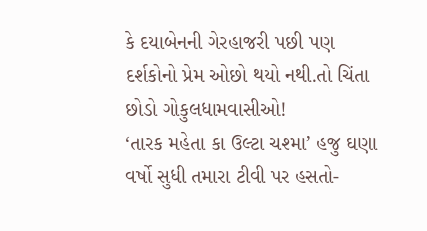કે દયાબેનની ગેરહાજરી પછી પણ દર્શકોનો પ્રેમ ઓછો થયો નથી.તો ચિંતા છોડો ગોકુલધામવાસીઓ!
‘તારક મહેતા કા ઉલ્ટા ચશ્મા’ હજુ ઘણા વર્ષો સુધી તમારા ટીવી પર હસતો-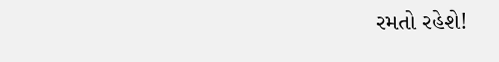રમતો રહેશે!